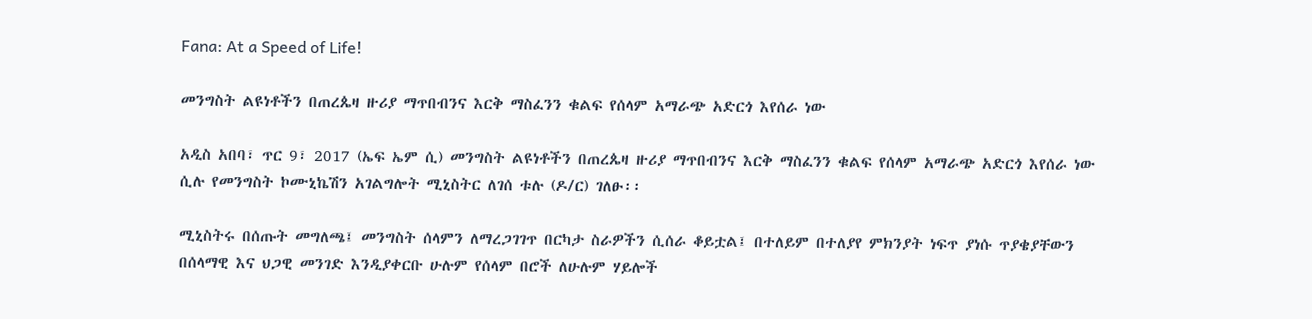Fana: At a Speed of Life!

መንግስት ልዩነቶችን በጠረጴዛ ዙሪያ ማጥበብንና እርቅ ማስፈንን ቁልፍ የሰላም አማራጭ አድርጎ እየሰራ ነው

አዲስ አበባ፣ ጥር 9፣ 2017 (ኤፍ ኤም ሲ) መንግስት ልዩነቶችን በጠረጴዛ ዙሪያ ማጥበብንና እርቅ ማስፈንን ቁልፍ የሰላም አማራጭ አድርጎ እየሰራ ነው ሲሉ የመንግስት ኮሙኒኬሽን አገልግሎት ሚኒስትር ለገሰ ቱሉ (ዶ/ር) ገለፁ፡፡

ሚኒስትሩ በሰጡት መግለጫ፤ መንግስት ሰላምን ለማረጋገገጥ በርካታ ስራዎችን ሲሰራ ቆይቷል፤ በተለይም በተለያየ ምክንያት ነፍጥ ያነሱ ጥያቄያቸውን በሰላማዊ እና ህጋዊ መንገድ እንዲያቀርቡ ሁሉም የሰላም በሮች ለሁሉም ሃይሎች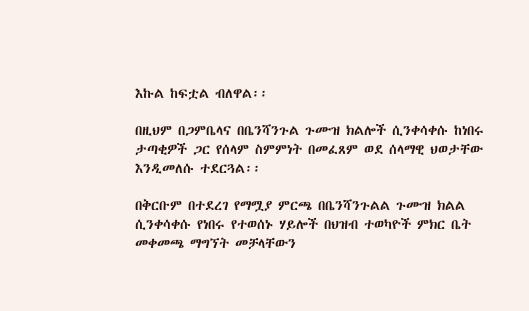እኩል ከፍቷል ብለዋል፡፡

በዚህም በጋምቤላና በቤንሻንጉል ጉሙዝ ክልሎች ሲንቀሳቀሱ ከነበሩ ታጣቂዎች ጋር የሰላም ስምምነት በመፈጸም ወደ ሰላማዊ ህወታቸው እንዲመለሱ ተደርጓል፡፡

በቅርቡም በተደረገ የማሟያ ምርጫ በቤንሻንጉልል ጉሙዝ ክልል ሲንቀሳቀሱ የነበሩ የተወሰኑ ሃይሎች በህዝብ ተወካዮች ምክር ቤት መቀመጫ ማግኘት መቻላቸውን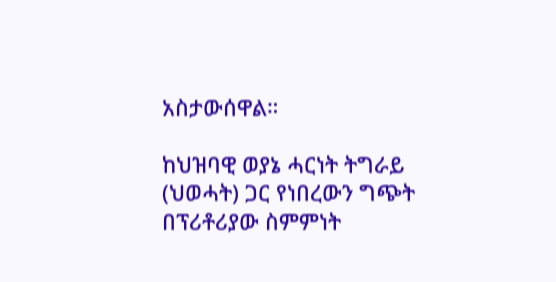አስታውሰዋል።

ከህዝባዊ ወያኔ ሓርነት ትግራይ (ህወሓት) ጋር የነበረውን ግጭት በፕሪቶሪያው ስምምነት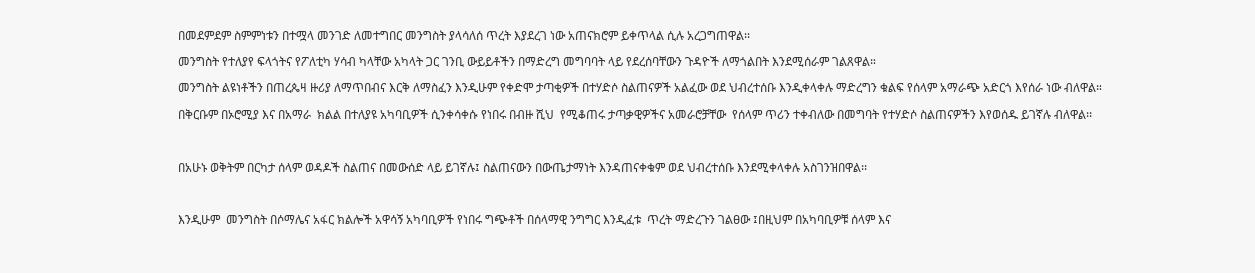በመደምደም ስምምነቱን በተሟላ መንገድ ለመተግበር መንግስት ያላሳለሰ ጥረት እያደረገ ነው አጠናክሮም ይቀጥላል ሲሉ አረጋግጠዋል፡፡

መንግስት የተለያየ ፍላጎትና የፖለቲካ ሃሳብ ካላቸው አካላት ጋር ገንቢ ውይይቶችን በማድረግ መግባባት ላይ የደረሰባቸውን ጉዳዮች ለማጎልበት እንደሚሰራም ገልጸዋል።

መንግስት ልዩነቶችን በጠረጴዛ ዙሪያ ለማጥበብና እርቅ ለማስፈን እንዲሁም የቀድሞ ታጣቂዎች በተሃድሶ ስልጠናዎች አልፈው ወደ ህብረተሰቡ እንዲቀላቀሉ ማድረግን ቁልፍ የሰላም አማራጭ አድርጎ እየሰራ ነው ብለዋል።

በቅርቡም በኦሮሚያ እና በአማራ  ክልል በተለያዩ አካባቢዎች ሲንቀሳቀሱ የነበሩ በብዙ ሺህ  የሚቆጠሩ ታጣቃዊዎችና አመራሮቻቸው  የሰላም ጥሪን ተቀብለው በመግባት የተሃድሶ ስልጠናዎችን እየወሰዱ ይገኛሉ ብለዋል፡፡



በአሁኑ ወቅትም በርካታ ሰላም ወዳዶች ስልጠና በመውሰድ ላይ ይገኛሉ፤ ስልጠናውን በውጤታማነት እንዳጠናቀቁም ወደ ህብረተሰቡ እንደሚቀላቀሉ አስገንዝበዋል፡፡



እንዲሁም  መንግስት በሶማሌና አፋር ክልሎች አዋሳኝ አካባቢዎች የነበሩ ግጭቶች በሰላማዊ ንግግር እንዲፈቱ  ጥረት ማድረጉን ገልፀው ፤በዚህም በአካባቢዎቹ ሰላም እና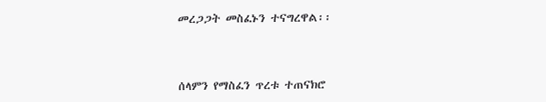መረጋጋት መስፈኑን ተናግረዋል፡፡



ሰላምን የማስፈን ጥረቱ ተጠናክሮ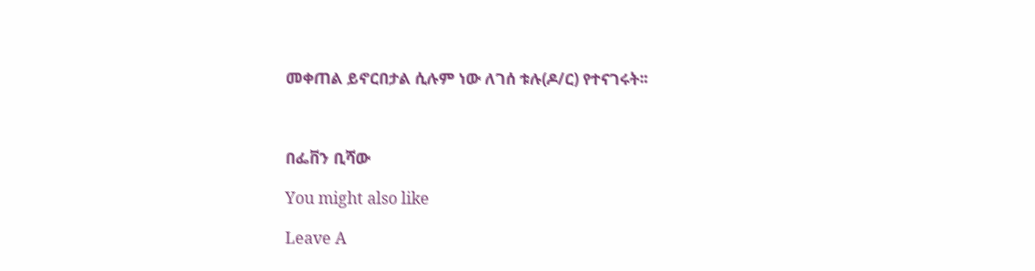መቀጠል ይኖርበታል ሲሉም ነው ለገሰ ቱሉ(ዶ/ር) የተናገሩት፡፡



በፌቨን ቢሻው

You might also like

Leave A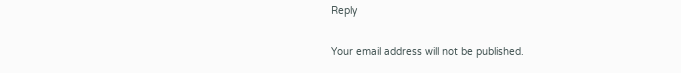Reply

Your email address will not be published.